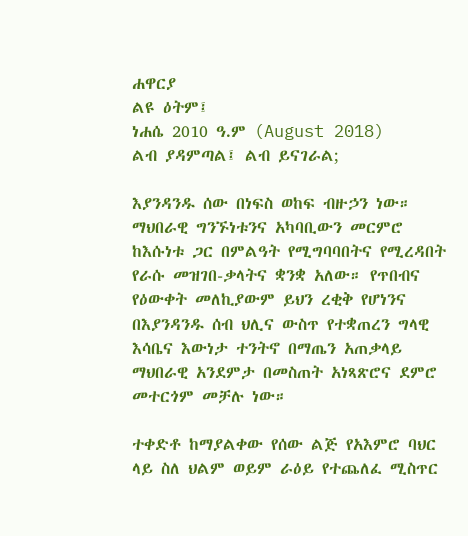ሐዋርያ
ልዩ ዕትም፤
ነሐሴ 2010 ዓ.ም (August 2018)
ልብ ያዳምጣል፤ ልብ ይናገራል;

እያንዳንዱ ሰው በነፍስ ወከፍ ብዙኃን ነው። ማህበራዊ ግንኙነቱንና አካባቢውን መርምሮ ከእሱነቱ ጋር በምልዓት የሚግባባበትና የሚረዳበት የራሱ መዝገበ-ቃላትና ቋንቋ አለው። የጥበብና የዕውቀት መለኪያውም ይህን ረቂቅ የሆነንና በእያንዳንዱ ሰብ ህሊና ውስጥ የተቋጠረን ግላዊ እሳቤና እውነታ ተንትኖ በማጤን አጠቃላይ ማህበራዊ አንደምታ በመስጠት አነጻጽሮና ደምሮ መተርጎም መቻሉ ነው።

ተቀድቶ ከማያልቀው የሰው ልጅ የአእምሮ ባህር ላይ ስለ ህልም ወይም ራዕይ የተጨለፈ ሚስጥር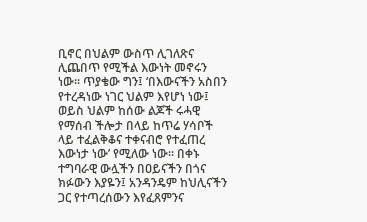ቢኖር በህልም ውስጥ ሊገለጽና ሊጨበጥ የሚችል እውነት መኖሩን ነው። ጥያቄው ግን፤ ‘በእውናችን አስበን የተረዳነው ነገር ህልም እየሆነ ነው፤ ወይስ ህልም ከሰው ልጆች ሩሓዊ የማሰብ ችሎታ በላይ ከጥሬ ሃሳቦች ላይ ተፈልቅቆና ተቀናብሮ የተፈጠረ እውነታ ነው’ የሚለው ነው። በቀኑ ተግባራዊ ውሏችን በዐይናችን በጎና ክፉውን እያዬን፤ አንዳንዴም ከህሊናችን ጋር የተጣረሰውን እየፈጸምንና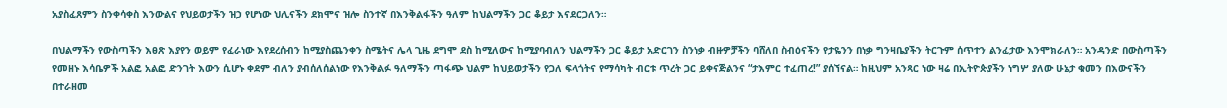አያስፈጸምን ስንቀሳቀስ እንውልና የህይወታችን ዝኃ የሆነው ህሊናችን ደክሞና ዝሎ ስንተኛ በእንቅልፋችን ዓለም ከህልማችን ጋር ቆይታ እናደርጋለን።

በህልማችን የውስጣችን እፀጽ እያየን ወይም የፈራነው እየደረሰብን ከሚያስጨንቀን ስሜትና ሌላ ጊዜ ደግሞ ደስ ከሚለውና ከሚያባብለን ህልማችን ጋር ቆይታ አድርገን ስንነቃ ብዙዎቻችን ባሸለበ ስብዕናችን የታዬንን በነቃ ግንዛቤያችን ትርጉም ሰጥተን ልንፈታው እንሞክራለን። አንዳንድ በውስጣችን የመዘኑ እሳቤዎች አልፎ አልፎ ድንገት እውን ሲሆኑ ቀደም ብለን ያብሰለሰልነው የእንቅልፉ ዓለማችን ጣፋጭ ህልም ከህይወታችን የጋለ ፍላጎትና የማሳካት ብርቱ ጥረት ጋር ይቀናጅልንና “ታእምር ተፈጠረ!” ያሰኘናል። ከዚህም አንጻር ነው ዛሬ በኢትዮጵያችን ነግሦ ያለው ሁኔታ ቁመን በእውናችን በተራዘመ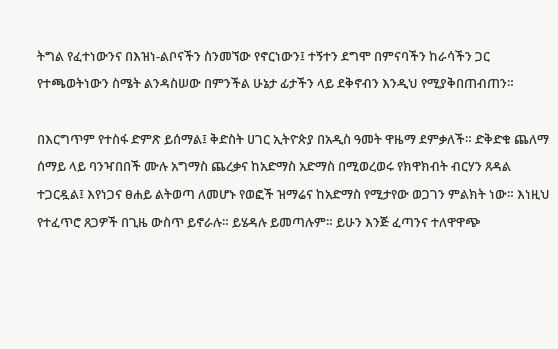ትግል የፈተነውንና በእዝነ-ልቦናችን ስንመኘው የኖርነውን፤ ተኝተን ደግሞ በምናባችን ከራሳችን ጋር የተጫወትነውን ስሜት ልንዳስሠው በምንችል ሁኔታ ፊታችን ላይ ደቅኖብን እንዲህ የሚያቅበጠብጠን።

በእርግጥም የተስፋ ድምጽ ይሰማል፤ ቅድስት ሀገር ኢትዮጵያ በአዲስ ዓመት ዋዜማ ደምቃለች። ድቅድቁ ጨለማ ሰማይ ላይ ባንዣበበች ሙሉ አግማስ ጨረቃና ከአድማስ አድማስ በሚወረወሩ የክዋክብት ብርሃን ጸዳል ተጋርዷል፤ እየነጋና ፀሐይ ልትወጣ ለመሆኑ የወፎች ዝማሬና ከአድማስ የሚታየው ወጋገን ምልክት ነው። እነዚህ የተፈጥሮ ጸጋዎች በጊዜ ውስጥ ይኖራሉ። ይሄዳሉ ይመጣሉም። ይሁን እንጅ ፈጣንና ተለዋዋጭ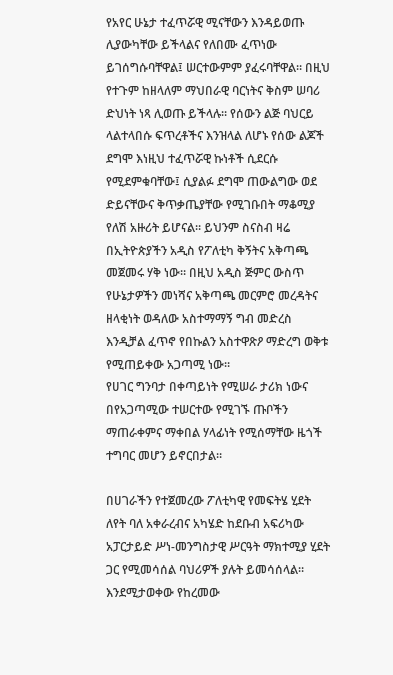የአየር ሁኔታ ተፈጥሯዊ ሚናቸውን እንዳይወጡ ሊያውካቸው ይችላልና የለበሙ ፈጥነው ይገሰግሱባቸዋል፤ ሠርተውምም ያፈሩባቸዋል። በዚህ የተጉም ከዘላለም ማህበራዊ ባርነትና ቅስም ሠባሪ ድህነት ነጻ ሊወጡ ይችላሉ። የሰውን ልጅ ባህርይ ላልተላበሱ ፍጥረቶችና እንዝላል ለሆኑ የሰው ልጆች ደግሞ እነዚህ ተፈጥሯዊ ኩነቶች ሲደርሱ የሚደምቁባቸው፤ ሲያልፉ ደግሞ ጠውልግው ወደ ድይናቸውና ቅጥቃጤያቸው የሚገቡበት ማቆሚያ የለሽ አዙሪት ይሆናል። ይህንም ስናስብ ዛሬ በኢትዮጵያችን አዲስ የፖለቲካ ቅኝትና አቅጣጫ መጀመሩ ሃቅ ነው። በዚህ አዲስ ጅምር ውስጥ የሁኔታዎችን መነሻና አቅጣጫ መርምሮ መረዳትና ዘላቂነት ወዳለው አስተማማኝ ግብ መድረስ እንዲቻል ፈጥኖ የበኩልን አስተዋጽዖ ማድረግ ወቅቱ የሚጠይቀው አጋጣሚ ነው።
የሀገር ግንባታ በቀጣይነት የሚሠራ ታሪክ ነውና በየአጋጣሚው ተሠርተው የሚገኙ ጡቦችን ማጠራቀምና ማቀበል ሃላፊነት የሚሰማቸው ዜጎች ተግባር መሆን ይኖርበታል።

በሀገራችን የተጀመረው ፖለቲካዊ የመፍትሄ ሂደት ለየት ባለ አቀራረብና አካሄድ ከደቡብ አፍሪካው አፓርታይድ ሥነ-መንግስታዊ ሥርዓት ማክተሚያ ሂደት ጋር የሚመሳሰል ባህሪዎች ያሉት ይመሳሰላል። እንደሚታወቀው የከረመው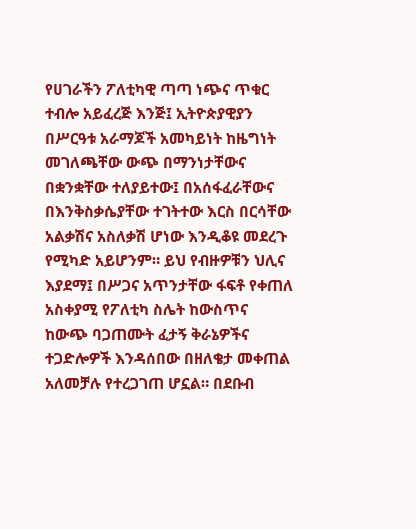የሀገራችን ፖለቲካዊ ጣጣ ነጭና ጥቁር ተብሎ አይፈረጅ እንጅ፤ ኢትዮጵያዊያን በሥርዓቱ አራማጆች አመካይነት ከዜግነት መገለጫቸው ውጭ በማንነታቸውና በቋንቋቸው ተለያይተው፤ በአሰፋፈራቸውና በእንቅስቃሴያቸው ተገትተው እርስ በርሳቸው አልቃሽና አስለቃሽ ሆነው እንዲቆዩ መደረጉ የሚካድ አይሆንም። ይህ የብዙዎቹን ህሊና እያደማ፤ በሥጋና አጥንታቸው ፋፍቶ የቀጠለ አስቀያሚ የፖለቲካ ስሌት ከውስጥና ከውጭ ባጋጠሙት ፈታኝ ቅራኔዎችና ተጋድሎዎች እንዳሰበው በዘለቄታ መቀጠል አለመቻሉ የተረጋገጠ ሆኗል። በደቡብ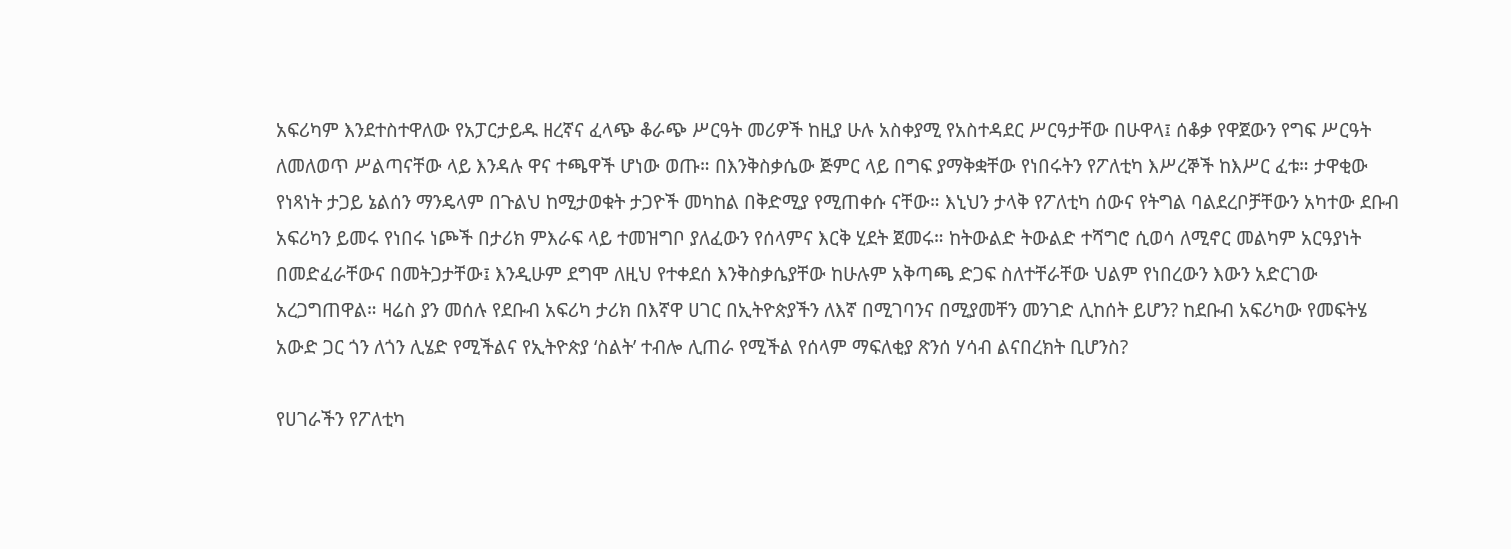አፍሪካም እንደተስተዋለው የአፓርታይዱ ዘረኛና ፈላጭ ቆራጭ ሥርዓት መሪዎች ከዚያ ሁሉ አስቀያሚ የአስተዳደር ሥርዓታቸው በሁዋላ፤ ሰቆቃ የዋጀውን የግፍ ሥርዓት ለመለወጥ ሥልጣናቸው ላይ እንዳሉ ዋና ተጫዋች ሆነው ወጡ። በእንቅስቃሴው ጅምር ላይ በግፍ ያማቅቋቸው የነበሩትን የፖለቲካ እሥረኞች ከእሥር ፈቱ። ታዋቂው የነጻነት ታጋይ ኔልሰን ማንዴላም በጉልህ ከሚታወቁት ታጋዮች መካከል በቅድሚያ የሚጠቀሱ ናቸው። እኒህን ታላቅ የፖለቲካ ሰውና የትግል ባልደረቦቻቸውን አካተው ደቡብ አፍሪካን ይመሩ የነበሩ ነጮች በታሪክ ምእራፍ ላይ ተመዝግቦ ያለፈውን የሰላምና እርቅ ሂደት ጀመሩ። ከትውልድ ትውልድ ተሻግሮ ሲወሳ ለሚኖር መልካም አርዓያነት በመድፈራቸውና በመትጋታቸው፤ እንዲሁም ደግሞ ለዚህ የተቀደሰ እንቅስቃሴያቸው ከሁሉም አቅጣጫ ድጋፍ ስለተቸራቸው ህልም የነበረውን እውን አድርገው አረጋግጠዋል። ዛሬስ ያን መሰሉ የደቡብ አፍሪካ ታሪክ በእኛዋ ሀገር በኢትዮጵያችን ለእኛ በሚገባንና በሚያመቸን መንገድ ሊከሰት ይሆን? ከደቡብ አፍሪካው የመፍትሄ አውድ ጋር ጎን ለጎን ሊሄድ የሚችልና የኢትዮጵያ ‘ስልት’ ተብሎ ሊጠራ የሚችል የሰላም ማፍለቂያ ጽንሰ ሃሳብ ልናበረክት ቢሆንስ?

የሀገራችን የፖለቲካ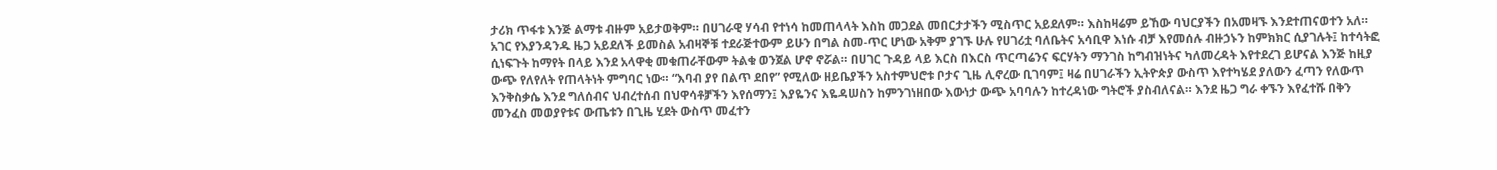ታሪክ ጥፋቱ እንጅ ልማቱ ብዙም አይታወቅም። በሀገራዊ ሃሳብ የተነሳ ከመጠላላት እስከ መጋደል መበርታታችን ሚስጥር አይደለም። እስከዛሬም ይኸው ባህርያችን በአመዛኙ እንደተጠናወተን አለ። አገር የእያንዳንዱ ዜጋ አይደለች ይመስል አብዛኞቹ ተደራጅተውም ይሁን በግል ስመ-ጥር ሆነው አቅም ያገኙ ሁሉ የሀገሪቷ ባለቤትና አሳቢዋ እነሱ ብቻ እየመሰሉ ብዙኃኑን ከምክክር ሲያገሉት፤ ከተሳትፎ ሲነፍጉት ከማየት በላይ እንደ አላዋቂ መቁጠራቸውም ትልቁ ወንጀል ሆኖ ኖሯል። በሀገር ጉዳይ ላይ እርስ በእርስ ጥርጣሬንና ፍርሃትን ማንገስ ከግብዝነትና ካለመረዳት እየተደረገ ይሆናል እንጅ ከዚያ ውጭ የለየለት የጠላትነት ምግባር ነው። “እባብ ያየ በልጥ ደበየ” የሚለው ዘይቤያችን አስተምህሮቱ ቦታና ጊዜ ሊኖረው ቢገባም፤ ዛሬ በሀገራችን ኢትዮጵያ ውስጥ እየተካሄደ ያለውን ፈጣን የለውጥ እንቅስቃሴ እንደ ግለሰብና ህብረተሰብ በህዋሳቶⶫችን እየሰማን፤ እያዬንና እዬዳሠስን ከምንገነዘበው እውነታ ውጭ አባባሉን ከተረዳነው ግትሮች ያስብለናል። እንደ ዜጋ ግራ ቀኙን እየፈተሹ በቅን መንፈስ መወያየቱና ውጤቱን በጊዜ ሂደት ውስጥ መፈተን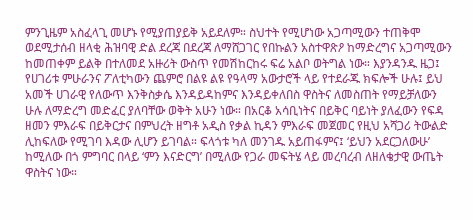ምንጊዜም አስፈላጊ መሆኑ የሚያጠያይቅ አይደለም። ስህተት የሚሆነው አጋጣሚውን ተጠቅሞ ወደሚታሰብ ዘላቂ ሕዝባዊ ድል ደረጃ በደረጃ ለማሸጋገር የበኩልን አስተዋጽዖ ከማድረግና አጋጣሚውን ከመጠቀም ይልቅ በተለመደ አዙሪት ውስጥ የመሽከርከሩ ፍሬ አልቦ ወትግል ነው። እያንዳንዱ ዜጋ፤ የሀገሪቱ ምሁራንና ፖለቲካውን ጨምሮ በልዩ ልዩ የዓላማ አውታሮች ላይ የተደራጁ ክፍሎች ሁሉ፤ ይህ አመች ሀገራዊ የለውጥ እንቅስቃሴ እንዳይዳከምና እንዳይቀለበስ ዋስትና ለመስጠት የማይቻለውን ሁሉ ለማድረግ መድፈር ያለባቸው ወቅት አሁን ነው። በአርቆ አሳቢነትና በይቅር ባይነት ያለፈውን የፍዳ ዘመን ምእራፍ በይቅርታና በምህረት ዘግቶ አዲስ የቃል ኪዳን ምእራፍ መጀመር የዚህ አሻጋሪ ትውልድ ሊከፍለው የሚገባ እዳው ሊሆን ይገባል። ፍላጎቱ ካለ መንገዱ አይጠፋምና፤ ‘ይህን አደርጋለውሁ’ ከሚለው በጎ ምግባር በላይ ‘ምን እናድርግ’ በሚለው የጋራ መፍትሄ ላይ መረባረብ ለዘለቄታዊ ውጤት ዋስትና ነው።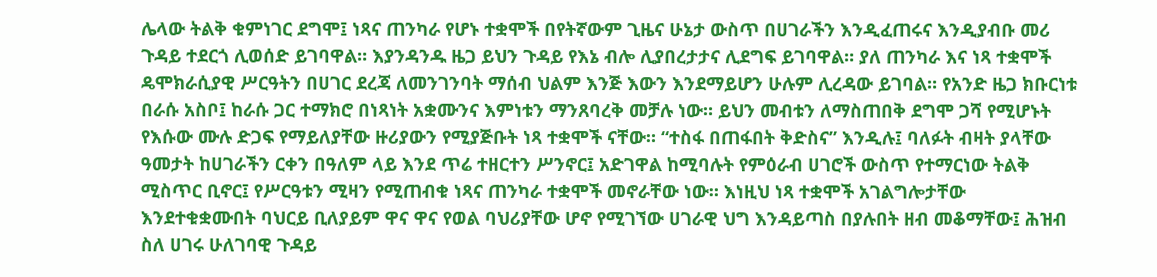ሌላው ትልቅ ቁምነገር ደግሞ፤ ነጻና ጠንካራ የሆኑ ተቋሞች በየትኛውም ጊዜና ሁኔታ ውስጥ በሀገራችን እንዲፈጠሩና እንዲያብቡ መሪ ጉዳይ ተደርጎ ሊወሰድ ይገባዋል። እያንዳንዱ ዜጋ ይህን ጉዳይ የእኔ ብሎ ሊያበረታታና ሊደግፍ ይገባዋል። ያለ ጠንካራ እና ነጻ ተቋሞች ዴሞክራሲያዊ ሥርዓትን በሀገር ደረጃ ለመንገንባት ማሰብ ህልም እንጅ እውን እንደማይሆን ሁሉም ሊረዳው ይገባል። የአንድ ዜጋ ክቡርነቱ በራሱ አስቦ፤ ከራሱ ጋር ተማክሮ በነጻነት አቋሙንና እምነቱን ማንጸባረቅ መቻሉ ነው። ይህን መብቱን ለማስጠበቅ ደግሞ ጋሻ የሚሆኑት የእሱው ሙሉ ድጋፍ የማይለያቸው ዙሪያውን የሚያጅቡት ነጻ ተቋሞች ናቸው። “ተስፋ በጠፋበት ቅድስና” እንዲሉ፤ ባለፉት ብዛት ያላቸው ዓመታት ከሀገራችን ርቀን በዓለም ላይ እንደ ጥሬ ተዘርተን ሥንኖር፤ አድገዋል ከሚባሉት የምዕራብ ሀገሮች ውስጥ የተማርነው ትልቅ ሚስጥር ቢኖር፤ የሥርዓቱን ሚዛን የሚጠብቁ ነጻና ጠንካራ ተቋሞች መኖራቸው ነው። እነዚህ ነጻ ተቋሞች አገልግሎታቸው እንደተቁቋሙበት ባህርይ ቢለያይም ዋና ዋና የወል ባህሪያቸው ሆኖ የሚገኘው ሀገራዊ ህግ እንዳይጣስ በያሉበት ዘብ መቆማቸው፤ ሕዝብ ስለ ሀገሩ ሁለገባዊ ጉዳይ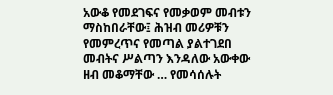አውቆ የመደገፍና የመቃወም መብቱን ማስከበራቸው፤ ሕዝብ መሪዎቹን የመምረጥና የመጣል ያልተገደበ መብትና ሥልጣን እንዳለው አውቀው ዘብ መቆማቸው … የመሳሰሉት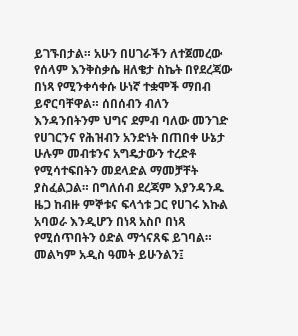ይገኙበታል። አሁን በሀገራችን ለተጀመረው የሰላም እንቅስቃሴ ዘለቄታ ስኬት በየደረጃው በነጻ የሚንቀሳቀሱ ሁነኛ ተቋሞች ማበብ ይኖርባቸዋል። ሰበሰብን ብለን እንዳንበትንም ህግና ደምብ ባለው መንገድ የሀገርንና የሕዝብን አንድነት በጠበቀ ሁኔታ ሁሉም መብቱንና አግዴታውን ተረድቶ የሚሳተፍበትን መደላድል ማመቻቸት ያስፈልጋል። በግለሰብ ደረጃም እያንዳንዱ ዜጋ ከብዙ ምኞቱና ፍላጎቱ ጋር የሀገሩ እኩል አባወራ እንዲሆን በነጻ አስቦ በነጻ የሚሰጥበትን ዕድል ማጎናጸፍ ይገባል።
መልካም አዲስ ዓመት ይሁንልን፤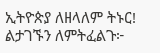ኢትዮጵያ ለዘላለም ትኑር!
ልታገኙን ለምትፈልጉ፦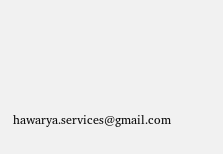hawarya.services@gmail.com